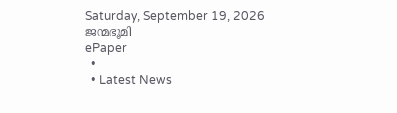Saturday, September 19, 2026
ജന്മഭൂമി
ePaper
  •
  • Latest News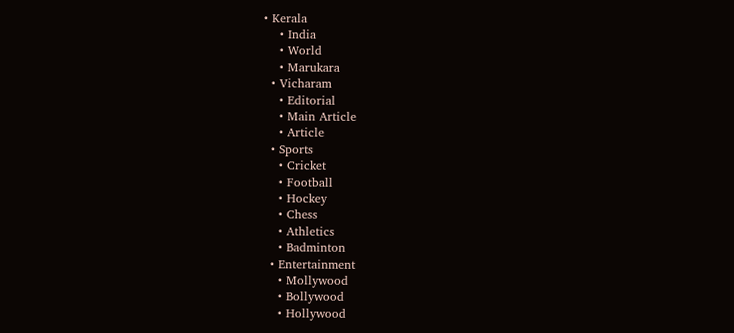• Kerala
    • India
    • World
    • Marukara
  • Vicharam
    • Editorial
    • Main Article
    • Article
  • Sports
    • Cricket
    • Football
    • Hockey
    • Chess
    • Athletics
    • Badminton
  • Entertainment
    • Mollywood
    • Bollywood
    • Hollywood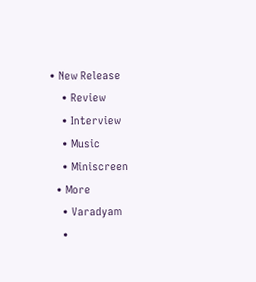• New Release
    • Review
    • Interview
    • Music
    • Miniscreen
  • More
    • Varadyam
    •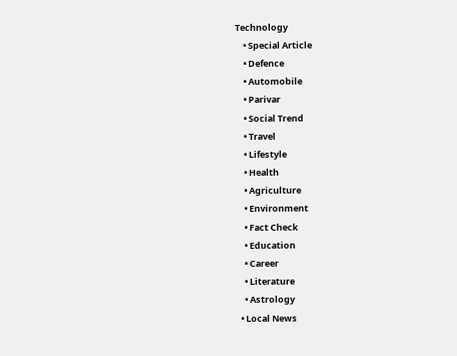Technology
    • Special Article
    • Defence
    • Automobile
    • Parivar
    • Social Trend
    • Travel
    • Lifestyle
    • Health
    • Agriculture
    • Environment
    • Fact Check
    • Education
    • Career
    • Literature
    • Astrology
  • Local News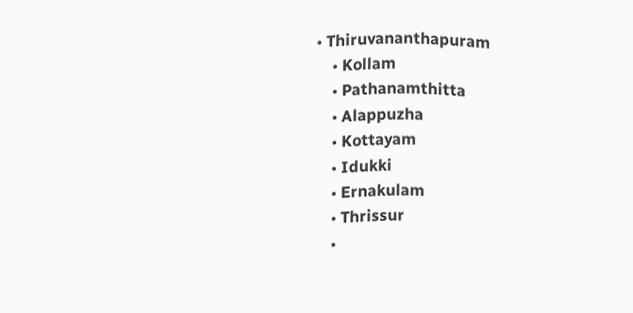• Thiruvananthapuram
    • Kollam
    • Pathanamthitta
    • Alappuzha
    • Kottayam
    • Idukki
    • Ernakulam
    • Thrissur
    •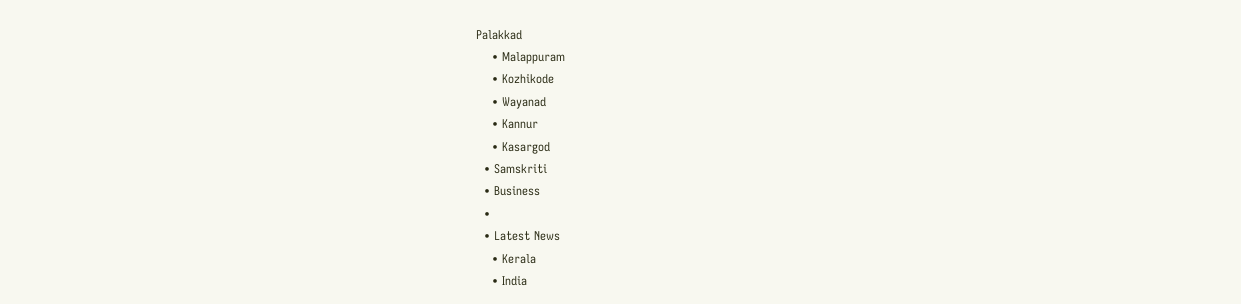Palakkad
    • Malappuram
    • Kozhikode
    • Wayanad
    • Kannur
    • Kasargod
  • Samskriti
  • Business
  •
  • Latest News
    • Kerala
    • India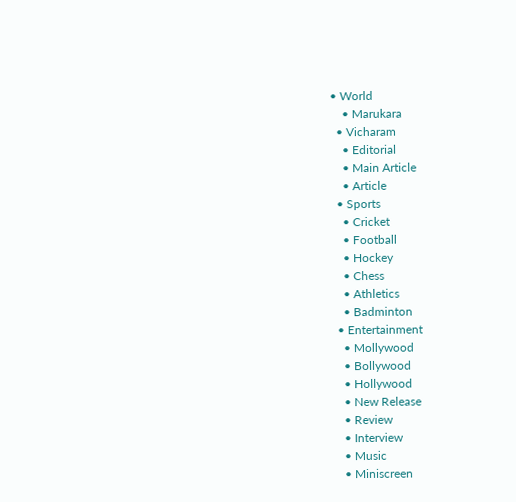• World
    • Marukara
  • Vicharam
    • Editorial
    • Main Article
    • Article
  • Sports
    • Cricket
    • Football
    • Hockey
    • Chess
    • Athletics
    • Badminton
  • Entertainment
    • Mollywood
    • Bollywood
    • Hollywood
    • New Release
    • Review
    • Interview
    • Music
    • Miniscreen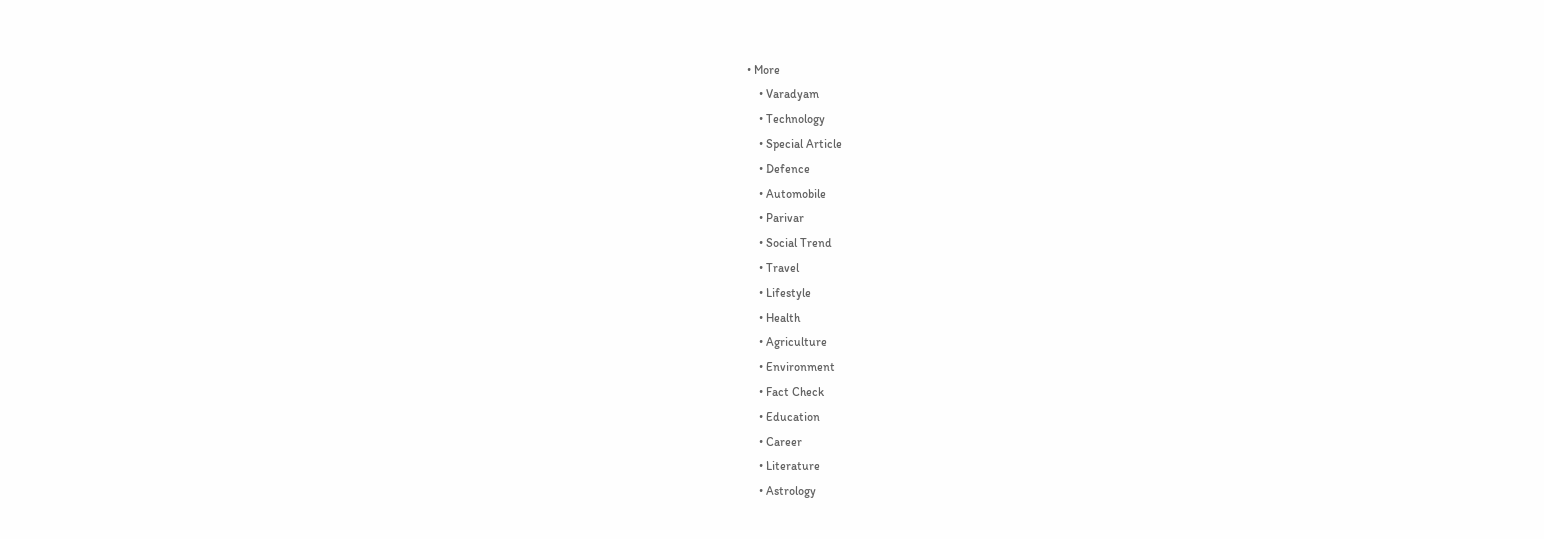• More
    • Varadyam
    • Technology
    • Special Article
    • Defence
    • Automobile
    • Parivar
    • Social Trend
    • Travel
    • Lifestyle
    • Health
    • Agriculture
    • Environment
    • Fact Check
    • Education
    • Career
    • Literature
    • Astrology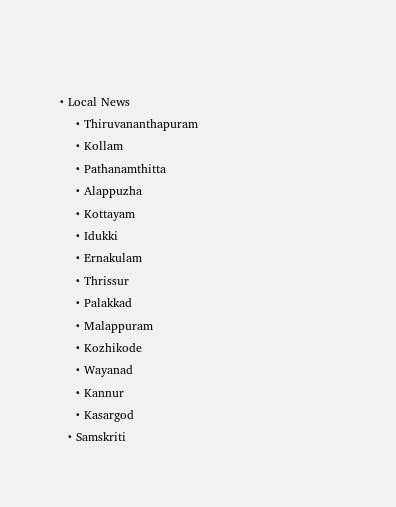• Local News
    • Thiruvananthapuram
    • Kollam
    • Pathanamthitta
    • Alappuzha
    • Kottayam
    • Idukki
    • Ernakulam
    • Thrissur
    • Palakkad
    • Malappuram
    • Kozhikode
    • Wayanad
    • Kannur
    • Kasargod
  • Samskriti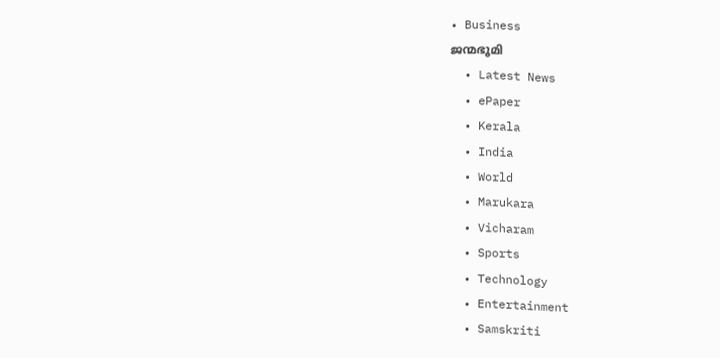• Business
ജന്മഭൂമി
  • Latest News
  • ePaper
  • Kerala
  • India
  • World
  • Marukara
  • Vicharam
  • Sports
  • Technology
  • Entertainment
  • Samskriti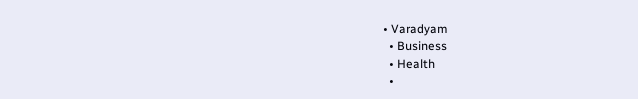• Varadyam
  • Business
  • Health
  •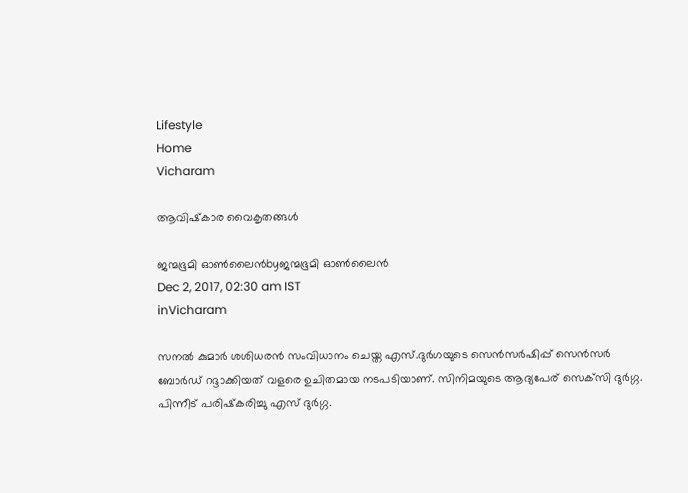Lifestyle
Home
Vicharam

ആവിഷ്‌കാര വൈകൃതങ്ങള്‍

ജന്മഭൂമി ഓണ്‍ലൈന്‍byജന്മഭൂമി ഓണ്‍ലൈന്‍
Dec 2, 2017, 02:30 am IST
inVicharam

സനല്‍ കുമാര്‍ ശശിധരന്‍ സംവിധാനം ചെയ്ത എസ്.ദുര്‍ഗയുടെ സെന്‍സര്‍ഷിപ്പ് സെന്‍സര്‍ ബോര്‍ഡ് റദ്ദാക്കിയത് വളരെ ഉചിതമായ നടപടിയാണ്. സിനിമയുടെ ആദ്യപേര് സെക്‌സി ദുര്‍ഗ്ഗ. പിന്നീട് പരിഷ്‌കരിച്ചു എസ് ദുര്‍ഗ്ഗ.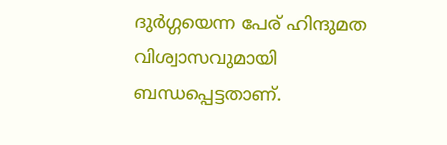ദുര്‍ഗ്ഗയെന്ന പേര് ഹിന്ദുമത വിശ്വാസവുമായി ബന്ധപ്പെട്ടതാണ്.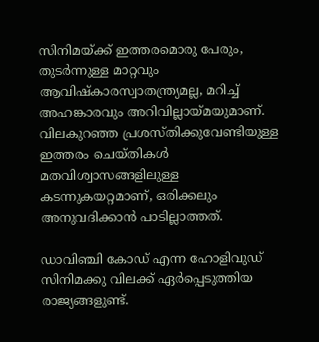സിനിമയ്‌ക്ക് ഇത്തരമൊരു പേരും, തുടര്‍ന്നുള്ള മാറ്റവും ആവിഷ്‌കാരസ്വാതന്ത്ര്യമല്ല, മറിച്ച് അഹങ്കാരവും അറിവില്ലായ്‌മയുമാണ്. വിലകുറഞ്ഞ പ്രശസ്തിക്കുവേണ്ടിയുള്ള ഇത്തരം ചെയ്തികള്‍ മതവിശ്വാസങ്ങളിലുള്ള കടന്നുകയറ്റമാണ്, ഒരിക്കലും അനുവദിക്കാന്‍ പാടില്ലാത്തത്.

ഡാവിഞ്ചി കോഡ് എന്ന ഹോളിവുഡ് സിനിമക്കു വിലക്ക് ഏര്‍പ്പെടുത്തിയ രാജ്യങ്ങളുണ്ട്.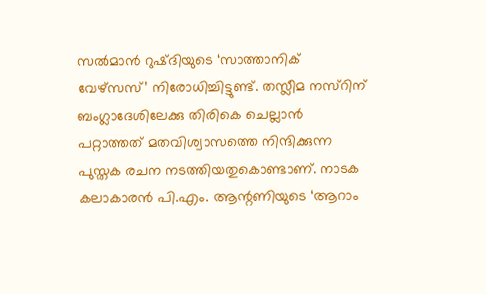സല്‍മാന്‍ റുഷ്ദിയുടെ ‘സാത്താനിക് വേഴ്‌സസ്’ നിരോധിച്ചിട്ടുണ്ട്. തസ്ലീമ നസ്‌റിന് ബംഗ്ലാദേശിലേക്കു തിരികെ ചെല്ലാന്‍ പറ്റാത്തത് മതവിശ്വാസത്തെ നിന്ദിക്കുന്ന പുസ്തക രചന നടത്തിയതുകൊണ്ടാണ്. നാടക കലാകാരന്‍ പി.എം. ആന്റണിയുടെ ‘ആറാം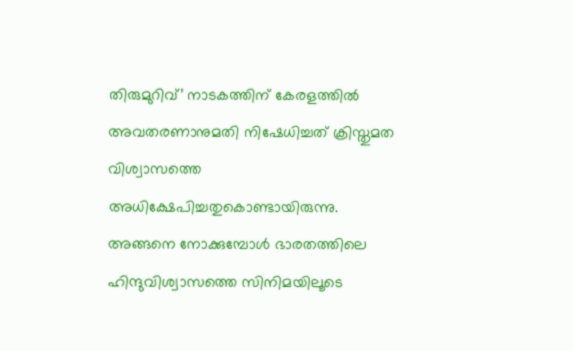തിരുമുറിവ്’ നാടകത്തിന് കേരളത്തില്‍ അവതരണാനുമതി നിഷേധിച്ചത് ക്രിസ്തുമത വിശ്വാസത്തെ അധിക്ഷേപിച്ചതുകൊണ്ടായിരുന്നു. അങ്ങനെ നോക്കുമ്പോള്‍ ഭാരതത്തിലെ ഹിന്ദുവിശ്വാസത്തെ സിനിമയിലൂടെ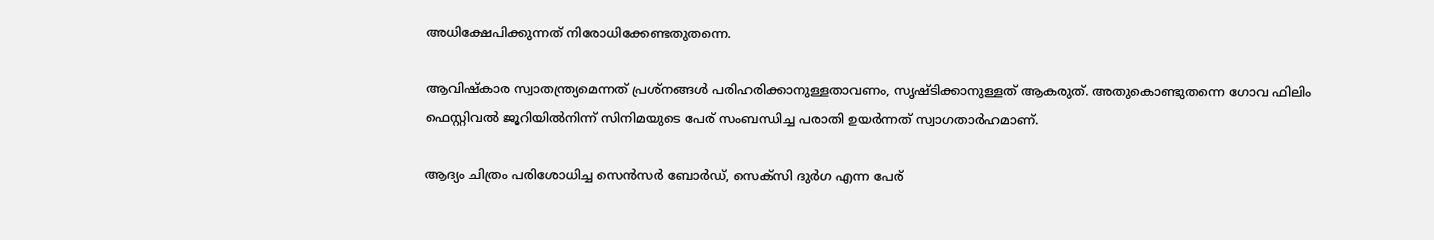അധിക്ഷേപിക്കുന്നത് നിരോധിക്കേണ്ടതുതന്നെ.

ആവിഷ്‌കാര സ്വാതന്ത്ര്യമെന്നത് പ്രശ്‌നങ്ങള്‍ പരിഹരിക്കാനുള്ളതാവണം, സൃഷ്ടിക്കാനുള്ളത് ആകരുത്. അതുകൊണ്ടുതന്നെ ഗോവ ഫിലിം ഫെസ്റ്റിവല്‍ ജൂറിയില്‍നിന്ന് സിനിമയുടെ പേര് സംബന്ധിച്ച പരാതി ഉയര്‍ന്നത് സ്വാഗതാര്‍ഹമാണ്.

ആദ്യം ചിത്രം പരിശോധിച്ച സെന്‍സര്‍ ബോര്‍ഡ്, സെക്സി ദുര്‍ഗ എന്ന പേര്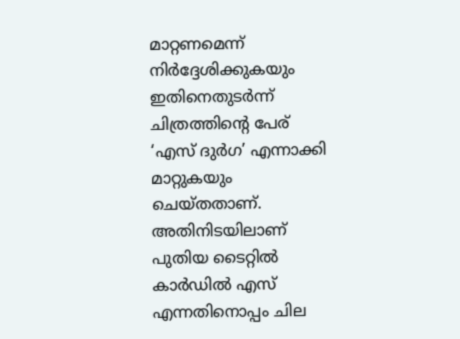മാറ്റണമെന്ന് നിര്‍ദ്ദേശിക്കുകയും ഇതിനെതുടര്‍ന്ന് ചിത്രത്തിന്റെ പേര് ‘എസ് ദുര്‍ഗ’ എന്നാക്കി മാറ്റുകയും ചെയ്തതാണ്. അതിനിടയിലാണ് പുതിയ ടൈറ്റില്‍ കാര്‍ഡില്‍ എസ് എന്നതിനൊപ്പം ചില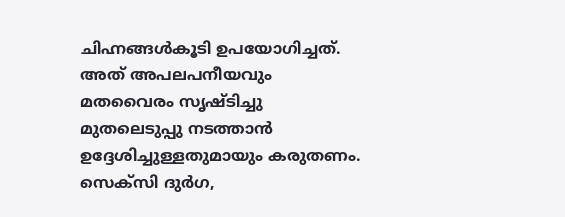ചിഹ്നങ്ങള്‍കൂടി ഉപയോഗിച്ചത്. അത് അപലപനീയവും മതവൈരം സൃഷ്ടിച്ചു മുതലെടുപ്പു നടത്താന്‍ ഉദ്ദേശിച്ചുള്ളതുമായും കരുതണം. സെക്‌സി ദുര്‍ഗ,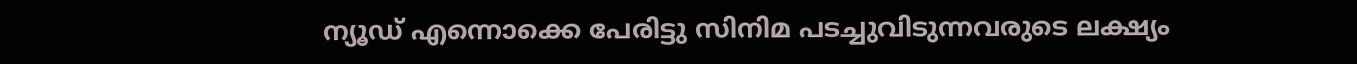ന്യൂഡ് എന്നൊക്കെ പേരിട്ടു സിനിമ പടച്ചുവിടുന്നവരുടെ ലക്ഷ്യം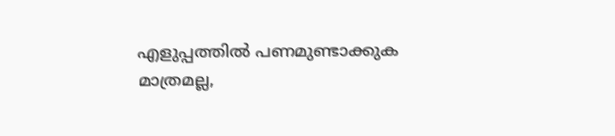എളുപ്പത്തില്‍ പണമുണ്ടാക്കുക മാത്രമല്ല,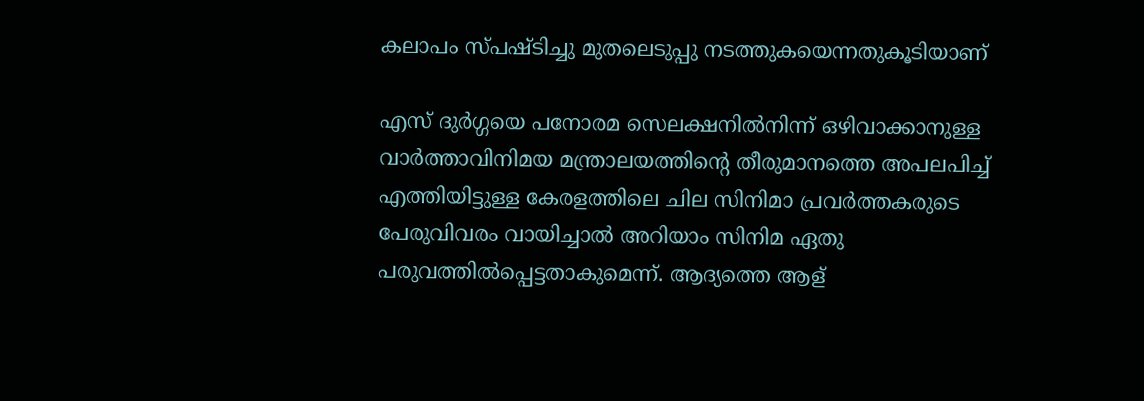കലാപം സ്പഷ്ടിച്ചു മുതലെടുപ്പു നടത്തുകയെന്നതുകൂടിയാണ്

എസ് ദുര്‍ഗ്ഗയെ പനോരമ സെലക്ഷനില്‍നിന്ന് ഒഴിവാക്കാനുള്ള വാര്‍ത്താവിനിമയ മന്ത്രാലയത്തിന്റെ തീരുമാനത്തെ അപലപിച്ച് എത്തിയിട്ടുള്ള കേരളത്തിലെ ചില സിനിമാ പ്രവര്‍ത്തകരുടെ പേരുവിവരം വായിച്ചാല്‍ അറിയാം സിനിമ ഏതു പരുവത്തില്‍പ്പെട്ടതാകുമെന്ന്. ആദ്യത്തെ ആള്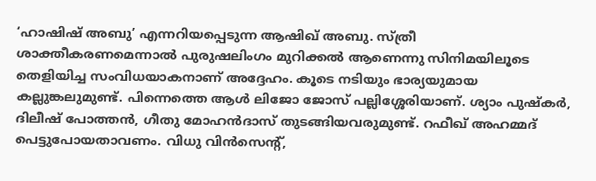‘ഹാഷിഷ് അബു’ എന്നറിയപ്പെടുന്ന ആഷിഖ് അബു. സ്ത്രീ ശാക്തീകരണമെന്നാല്‍ പുരുഷലിംഗം മുറിക്കല്‍ ആണെന്നു സിനിമയിലൂടെ തെളിയിച്ച സംവിധയാകനാണ് അദ്ദേഹം. കൂടെ നടിയും ഭാര്യയുമായ കല്ലുങ്കലുമുണ്ട്. പിന്നെത്തെ ആള്‍ ലിജോ ജോസ് പല്ലിശ്ശേരിയാണ്. ശ്യാം പുഷ്‌കര്‍, ദിലീഷ് പോത്തന്‍, ഗീതു മോഹന്‍ദാസ് തുടങ്ങിയവരുമുണ്ട്. റഫീഖ് അഹമ്മദ് പെട്ടുപോയതാവണം. വിധു വിന്‍സെന്റ്,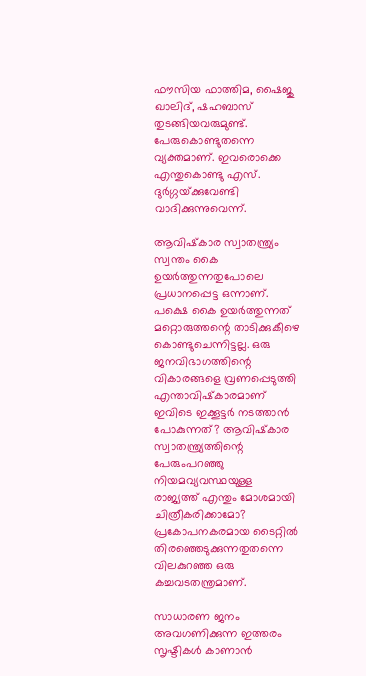ഫൗസിയ ഫാത്തിമ, ഷൈജു ഖാലിദ്, ഷഹബാസ് തുടങ്ങിയവരുമുണ്ട്. പേരുകൊണ്ടുതന്നെ വ്യക്തമാണ്. ഇവരൊക്കെ എന്തുകൊണ്ടു എസ്. ദുര്‍ഗ്ഗയ്‌ക്കുവേണ്ടി വാദിക്കുന്നുവെന്ന്.

ആവിഷ്‌കാര സ്വാതന്ത്ര്യം സ്വന്തം കൈ ഉയര്‍ത്തുന്നതുപോലെ പ്രധാനപ്പെട്ട ഒന്നാണ്. പക്ഷെ കൈ ഉയര്‍ത്തുന്നത് മറ്റൊരുത്തന്റെ താടിക്കുകീഴെ കൊണ്ടുചെന്നിട്ടല്ല. ഒരു ജനവിഭാഗത്തിന്റെ വികാരങ്ങളെ വ്രണപ്പെടുത്തി എന്താവിഷ്‌കാരമാണ് ഇവിടെ ഇക്കൂട്ടര്‍ നടത്താന്‍ പോകുന്നത്? ആവിഷ്‌കാര സ്വാതന്ത്ര്യത്തിന്റെ പേരുംപറഞ്ഞു നിയമവ്യവസ്ഥയുള്ള രാജ്യത്ത് എന്തും മോശമായി ചിത്രീകരിക്കാമോ? പ്രകോപനകരമായ ടൈറ്റില്‍ തിരഞ്ഞെടുക്കുന്നതുതന്നെ വിലകുറഞ്ഞ ഒരു കച്ചവടതന്ത്രമാണ്.

സാധാരണ ജനം അവഗണിക്കുന്ന ഇത്തരം സൃഷ്ടികള്‍ കാണാന്‍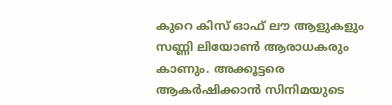കുറെ കിസ് ഓഫ് ലൗ ആളുകളും സണ്ണി ലിയോണ്‍ ആരാധകരും കാണും. അക്കൂട്ടരെ ആകര്‍ഷിക്കാന്‍ സിനിമയുടെ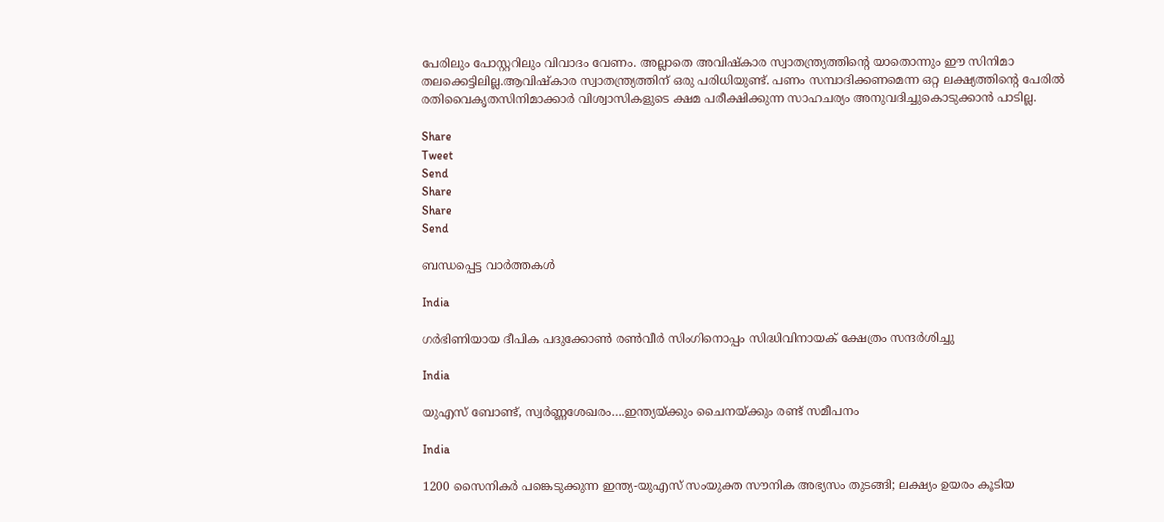പേരിലും പോസ്റ്ററിലും വിവാദം വേണം. അല്ലാതെ അവിഷ്‌കാര സ്വാതന്ത്ര്യത്തിന്റെ യാതൊന്നും ഈ സിനിമാ തലക്കെട്ടിലില്ല.ആവിഷ്‌കാര സ്വാതന്ത്ര്യത്തിന് ഒരു പരിധിയുണ്ട്. പണം സമ്പാദിക്കണമെന്ന ഒറ്റ ലക്ഷ്യത്തിന്റെ പേരില്‍ രതിവൈകൃതസിനിമാക്കാര്‍ വിശ്വാസികളുടെ ക്ഷമ പരീക്ഷിക്കുന്ന സാഹചര്യം അനുവദിച്ചുകൊടുക്കാന്‍ പാടില്ല.

Share
Tweet
Send
Share
Share
Send

ബന്ധപ്പെട്ട വാര്‍ത്തകള്‍

India

ഗര്‍ഭിണിയായ ദീപിക പദുക്കോണ്‍ രണ്‍വീര്‍ സിംഗിനൊപ്പം സിദ്ധിവിനായക് ക്ഷേത്രം സന്ദര്‍ശിച്ചു

India

യുഎസ് ബോണ്ട്, സ്വര്‍ണ്ണശേഖരം….ഇന്ത്യയ്‌ക്കും ചൈനയ്‌ക്കും രണ്ട് സമീപനം

India

1200 സൈനികര്‍ പങ്കെടുക്കുന്ന ഇന്ത്യ-യുഎസ് സംയുക്ത സൗനിക അഭ്യസം തുടങ്ങി; ലക്ഷ്യം ഉയരം കൂടിയ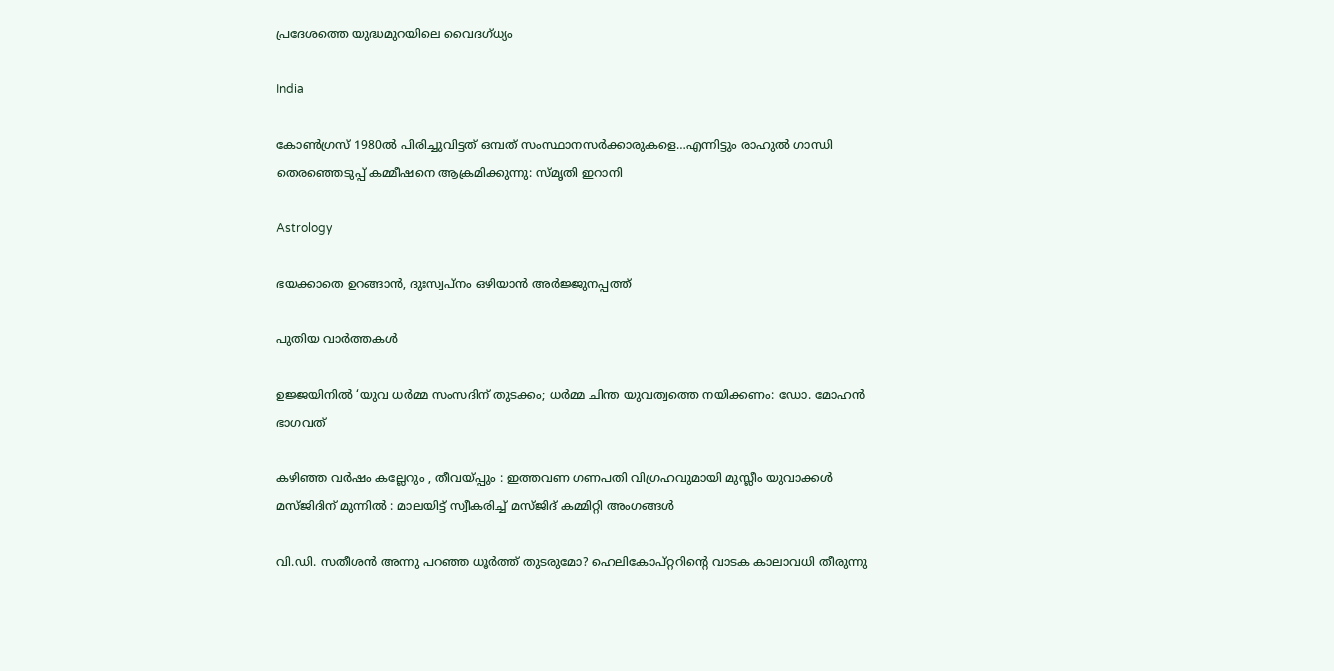പ്രദേശത്തെ യുദ്ധമുറയിലെ‍ വൈദഗ്ധ്യം

India

കോണ്‍ഗ്രസ് 1980ല്‍ പിരിച്ചുവിട്ടത് ഒമ്പത് സംസ്ഥാനസര്‍ക്കാരുകളെ…എന്നിട്ടും രാഹുല്‍ ഗാന്ധി തെരഞ്ഞെടുപ്പ് കമ്മീഷനെ ആക്രമിക്കുന്നു: സ്മൃതി ഇറാനി

Astrology

ഭയക്കാതെ ഉറങ്ങാൻ, ദുഃസ്വപ്നം ഒഴിയാൻ അർജ്ജുനപ്പത്ത്

പുതിയ വാര്‍ത്തകള്‍

ഉജ്ജയിനിൽ ‘യുവ ധർമ്മ സംസദിന് തുടക്കം; ധർമ്മ ചിന്ത യുവത്വത്തെ നയിക്കണം: ഡോ. മോഹൻ ഭാഗവത്

കഴിഞ്ഞ വർഷം കല്ലേറും , തീവയ്‌പ്പും : ഇത്തവണ ഗണപതി വിഗ്രഹവുമായി മുസ്ലീം യുവാക്കൾ മസ്ജിദിന് മുന്നിൽ : മാലയിട്ട് സ്വീകരിച്ച് മസ്ജിദ് കമ്മിറ്റി അംഗങ്ങൾ

വി.ഡി. സതീശന്‍ അന്നു പറഞ്ഞ ധൂര്‍ത്ത് തുടരുമോ? ഹെലികോപ്റ്ററിന്റെ വാടക കാലാവധി തീരുന്നു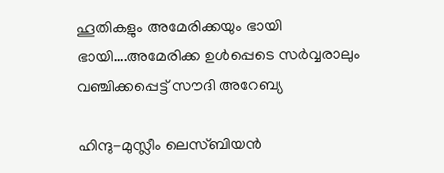ഹൂതികളും അമേരിക്കയും ഭായി ഭായി….അമേരിക്ക ഉള്‍പ്പെടെ സര്‍വ്വരാലും വഞ്ചിക്കപ്പെട്ട് സൗദി അറേബ്യ

ഹിന്ദു-മുസ്ലീം ലെസ്ബിയന്‍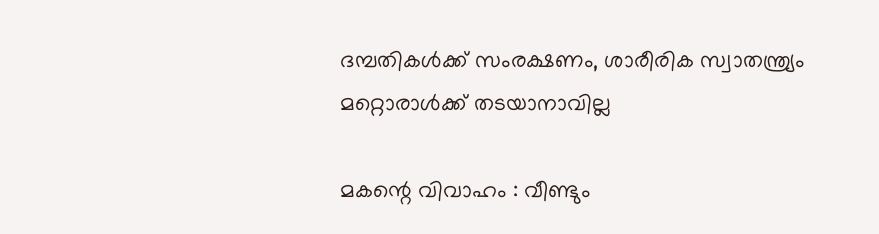ദമ്പതികള്‍ക്ക് സംരക്ഷണം, ശാരീരിക സ്വാതന്ത്ര്യം മറ്റൊരാള്‍ക്ക് തടയാനാവില്ല

മകന്റെ വിവാഹം : വീണ്ടും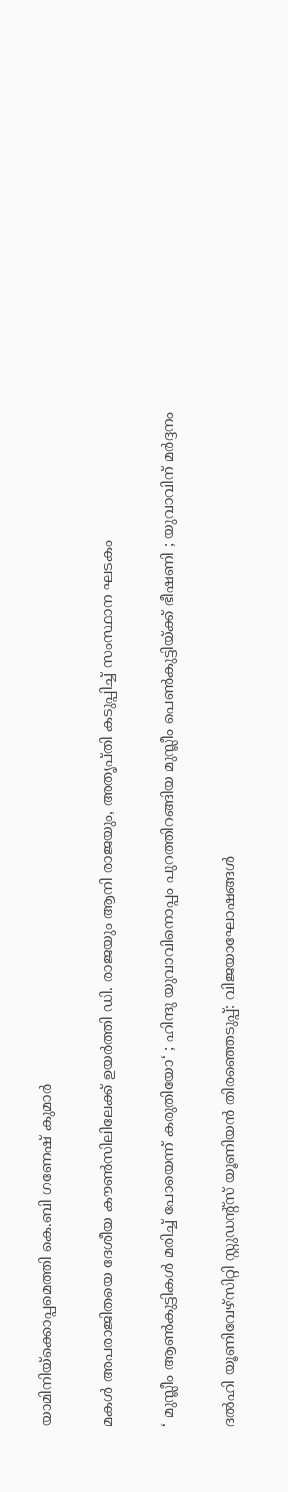യാമിനിയ്‌ക്കൊപ്പമെത്തി കെ.ബി ഗണേഷ് കുമാർ

മകള്‍ അപരാജിതയെ ദേശീയ കൗണ്‍സിലിലേക്ക് ഉയര്‍ത്തി ഡി. രാജയും ആനി രാജയും, അതൃപ്തി കടുപ്പിച്ച് സംസ്ഥാന ഘടകം

‘ മുസ്ലീം ആൺകുട്ടികൾ മരിച്ച് പോയെന്ന് കരുതിയോ‘ ; ഹിന്ദു യുവാവിനൊപ്പം പുറത്തിറങ്ങിയ മുസ്ലീം പെൺകുട്ടിയ്‌ക്ക് ഭീഷണി ; യുവാവിന് മർദ്ദനം

ദല്‍ഹി യൂണിവേഴ്‌സിറ്റി സ്റ്റുഡന്റ്‌സ് യൂണിയന്‍ തിരഞ്ഞെടുപ്പ്: വിജയാഘോഷങ്ങള്‍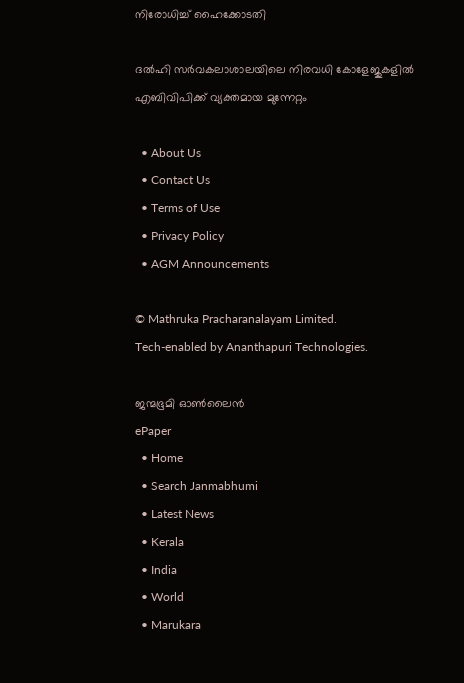നിരോധിച്ച് ഹൈക്കോടതി

ദല്‍ഹി സര്‍വകലാശാലയിലെ നിരവധി കോളേജുകളില്‍ എബിവിപിക്ക് വ്യക്തമായ മുന്നേറ്റം

  • About Us
  • Contact Us
  • Terms of Use
  • Privacy Policy
  • AGM Announcements

© Mathruka Pracharanalayam Limited.
Tech-enabled by Ananthapuri Technologies.

ജന്മഭൂമി ഓണ്‍ലൈന്‍
ePaper
  • Home
  • Search Janmabhumi
  • Latest News
  • Kerala
  • India
  • World
  • Marukara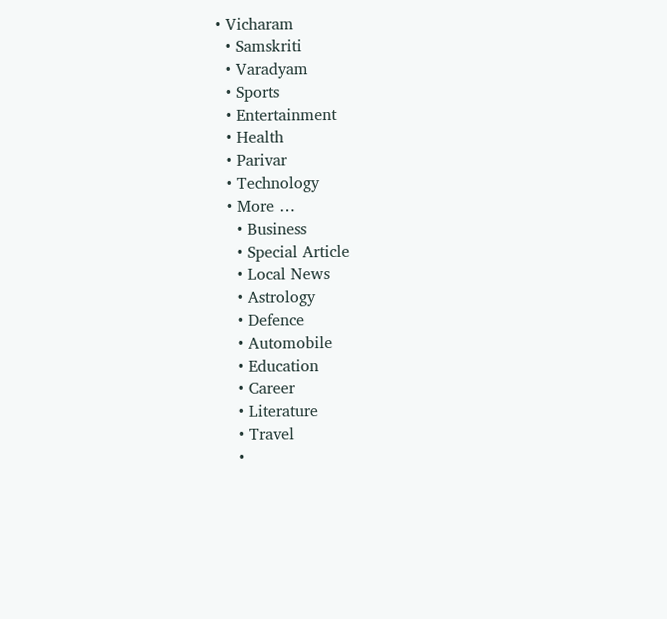• Vicharam
  • Samskriti
  • Varadyam
  • Sports
  • Entertainment
  • Health
  • Parivar
  • Technology
  • More …
    • Business
    • Special Article
    • Local News
    • Astrology
    • Defence
    • Automobile
    • Education
    • Career
    • Literature
    • Travel
    •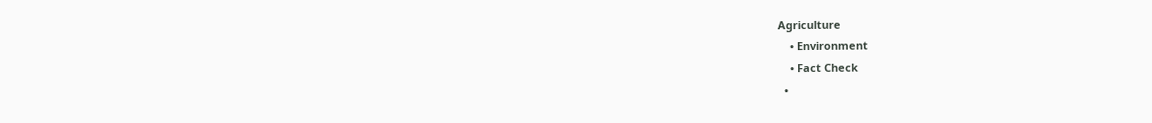Agriculture
    • Environment
    • Fact Check
  •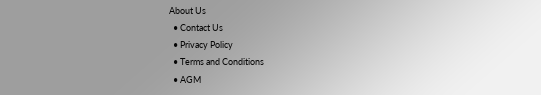About Us
  • Contact Us
  • Privacy Policy
  • Terms and Conditions
  • AGM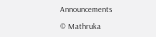Announcements

© Mathruka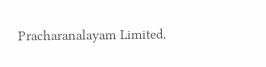Pracharanalayam Limited.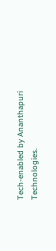Tech-enabled by Ananthapuri Technologies.